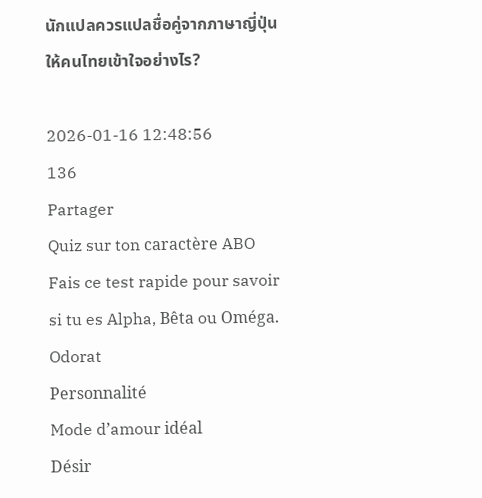นักแปลควรแปลชื่อคู่จากภาษาญี่ปุ่นให้คนไทยเข้าใจอย่างไร?

2026-01-16 12:48:56
136
Partager
Quiz sur ton caractère ABO
Fais ce test rapide pour savoir si tu es Alpha, Bêta ou Oméga.
Odorat
Personnalité
Mode d’amour idéal
Désir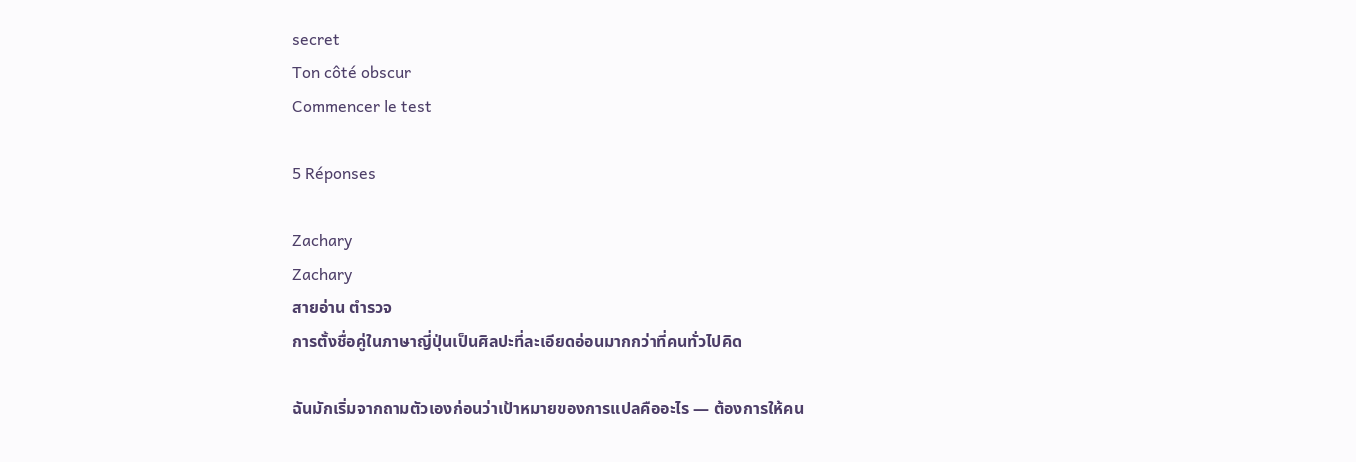secret
Ton côté obscur
Commencer le test

5 Réponses

Zachary
Zachary
สายอ่าน ตำรวจ
การตั้งชื่อคู่ในภาษาญี่ปุ่นเป็นศิลปะที่ละเอียดอ่อนมากกว่าที่คนทั่วไปคิด

ฉันมักเริ่มจากถามตัวเองก่อนว่าเป้าหมายของการแปลคืออะไร — ต้องการให้คน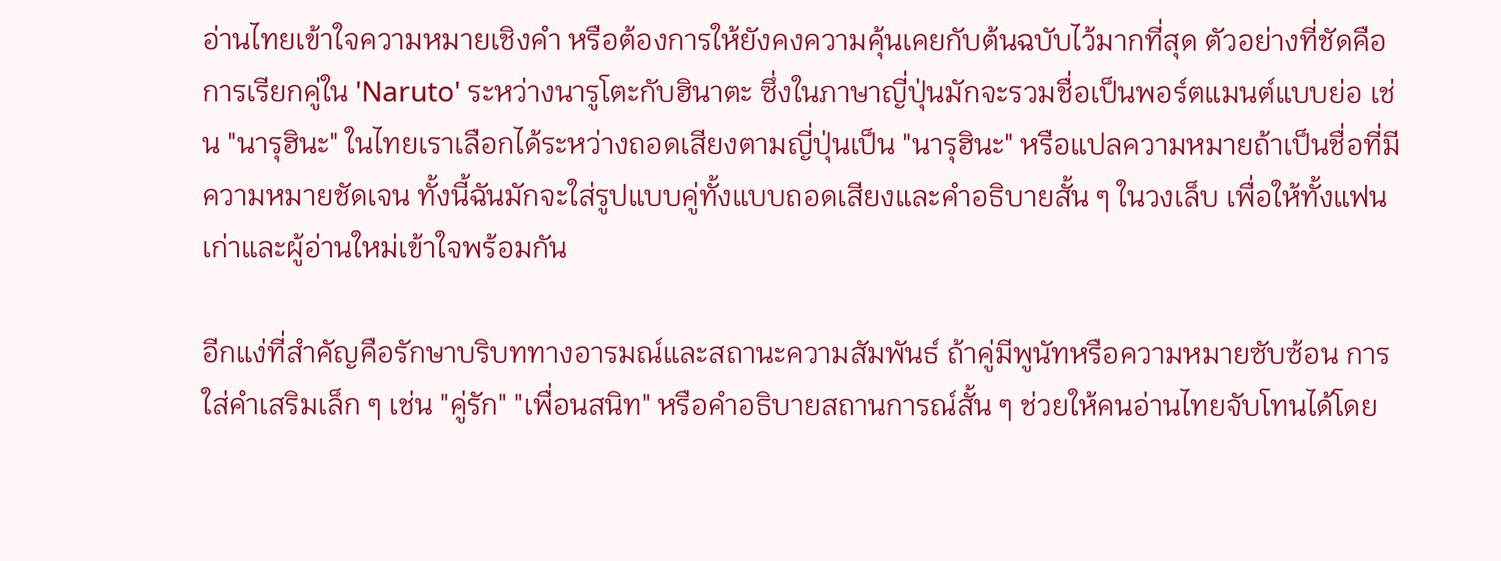อ่านไทยเข้าใจความหมายเชิงคำ หรือต้องการให้ยังคงความคุ้นเคยกับต้นฉบับไว้มากที่สุด ตัวอย่างที่ชัดคือการเรียกคู่ใน 'Naruto' ระหว่างนารูโตะกับฮินาตะ ซึ่งในภาษาญี่ปุ่นมักจะรวมชื่อเป็นพอร์ตแมนต์แบบย่อ เช่น "นารุฮินะ" ในไทยเราเลือกได้ระหว่างถอดเสียงตามญี่ปุ่นเป็น "นารุฮินะ" หรือแปลความหมายถ้าเป็นชื่อที่มีความหมายชัดเจน ทั้งนี้ฉันมักจะใส่รูปแบบคู่ทั้งแบบถอดเสียงและคำอธิบายสั้น ๆ ในวงเล็บ เพื่อให้ทั้งแฟนเก่าและผู้อ่านใหม่เข้าใจพร้อมกัน

อีกแง่ที่สำคัญคือรักษาบริบททางอารมณ์และสถานะความสัมพันธ์ ถ้าคู่มีพูนัทหรือความหมายซับซ้อน การใส่คำเสริมเล็ก ๆ เช่น "คู่รัก" "เพื่อนสนิท" หรือคำอธิบายสถานการณ์สั้น ๆ ช่วยให้คนอ่านไทยจับโทนได้โดย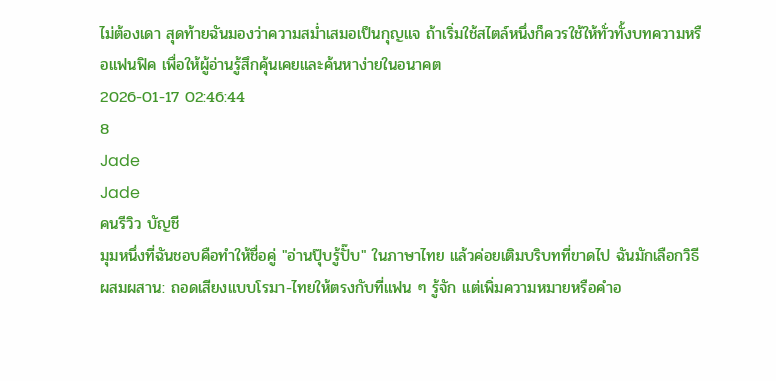ไม่ต้องเดา สุดท้ายฉันมองว่าความสม่ำเสมอเป็นกุญแจ ถ้าเริ่มใช้สไตล์หนึ่งก็ควรใช้ให้ทั่วทั้งบทความหรือแฟนฟิค เพื่อให้ผู้อ่านรู้สึกคุ้นเคยและค้นหาง่ายในอนาคต
2026-01-17 02:46:44
8
Jade
Jade
คนรีวิว บัญชี
มุมหนึ่งที่ฉันชอบคือทำให้ชื่อคู่ "อ่านปุ๊บรู้ปั๊บ" ในภาษาไทย แล้วค่อยเติมบริบทที่ขาดไป ฉันมักเลือกวิธีผสมผสาน: ถอดเสียงแบบโรมา-ไทยให้ตรงกับที่แฟน ๆ รู้จัก แต่เพิ่มความหมายหรือคำอ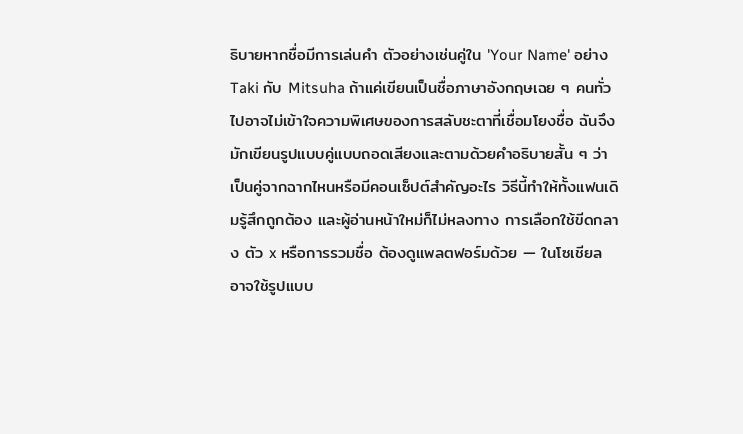ธิบายหากชื่อมีการเล่นคำ ตัวอย่างเช่นคู่ใน 'Your Name' อย่าง Taki กับ Mitsuha ถ้าแค่เขียนเป็นชื่อภาษาอังกฤษเฉย ๆ คนทั่วไปอาจไม่เข้าใจความพิเศษของการสลับชะตาที่เชื่อมโยงชื่อ ฉันจึงมักเขียนรูปแบบคู่แบบถอดเสียงและตามด้วยคำอธิบายสั้น ๆ ว่าเป็นคู่จากฉากไหนหรือมีคอนเซ็ปต์สำคัญอะไร วิธีนี้ทำให้ทั้งแฟนเดิมรู้สึกถูกต้อง และผู้อ่านหน้าใหม่ก็ไม่หลงทาง การเลือกใช้ขีดกลาง ตัว x หรือการรวมชื่อ ต้องดูแพลตฟอร์มด้วย — ในโซเชียลอาจใช้รูปแบบ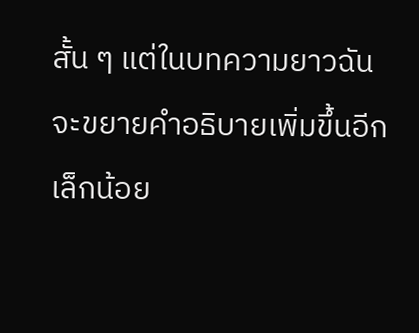สั้น ๆ แต่ในบทความยาวฉันจะขยายคำอธิบายเพิ่มขึ้นอีกเล็กน้อย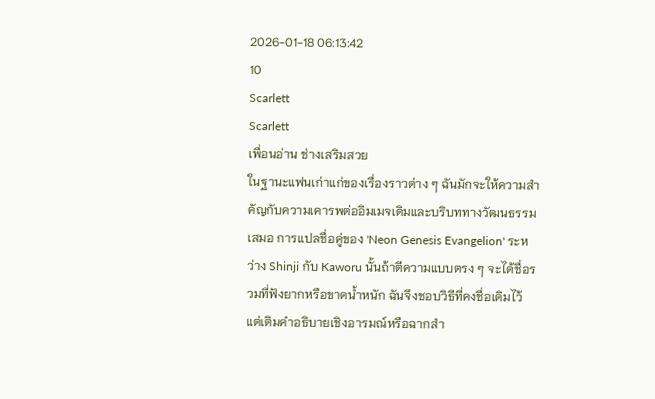2026-01-18 06:13:42
10
Scarlett
Scarlett
เพื่อนอ่าน ช่างเสริมสวย
ในฐานะแฟนเก่าแก่ของเรื่องราวต่าง ๆ ฉันมักจะให้ความสำคัญกับความเคารพต่ออิมเมจเดิมและบริบททางวัฒนธรรมเสมอ การแปลชื่อคู่ของ 'Neon Genesis Evangelion' ระหว่าง Shinji กับ Kaworu นั้นถ้าตีความแบบตรง ๆ จะได้ชื่อรวมที่ฟังยากหรือขาดน้ำหนัก ฉันจึงชอบวิธีที่คงชื่อเดิมไว้ แต่เติมคำอธิบายเชิงอารมณ์หรือฉากสำ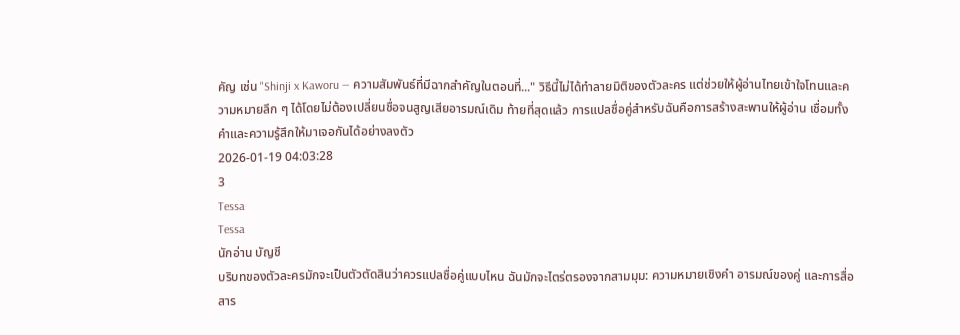คัญ เช่น "Shinji x Kaworu — ความสัมพันธ์ที่มีฉากสำคัญในตอนที่..." วิธีนี้ไม่ได้ทำลายมิติของตัวละคร แต่ช่วยให้ผู้อ่านไทยเข้าใจโทนและความหมายลึก ๆ ได้โดยไม่ต้องเปลี่ยนชื่อจนสูญเสียอารมณ์เดิม ท้ายที่สุดแล้ว การแปลชื่อคู่สำหรับฉันคือการสร้างสะพานให้ผู้อ่าน เชื่อมทั้งคำและความรู้สึกให้มาเจอกันได้อย่างลงตัว
2026-01-19 04:03:28
3
Tessa
Tessa
นักอ่าน บัญชี
บริบทของตัวละครมักจะเป็นตัวตัดสินว่าควรแปลชื่อคู่แบบไหน ฉันมักจะไตร่ตรองจากสามมุม: ความหมายเชิงคำ อารมณ์ของคู่ และการสื่อสาร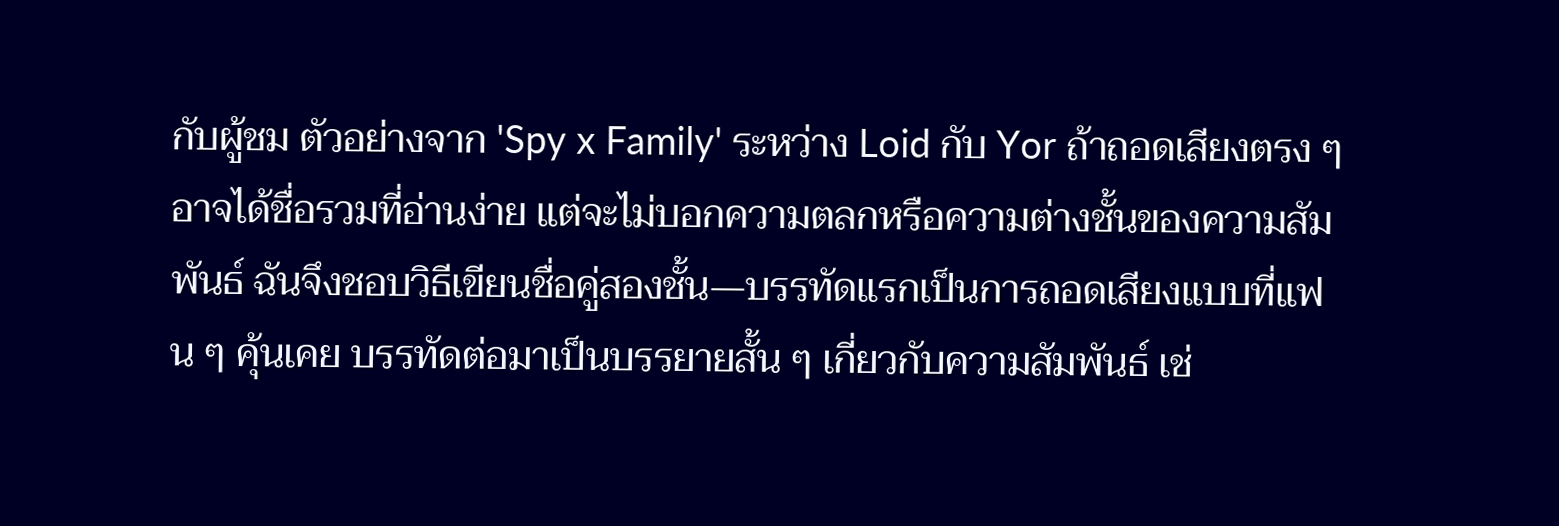กับผู้ชม ตัวอย่างจาก 'Spy x Family' ระหว่าง Loid กับ Yor ถ้าถอดเสียงตรง ๆ อาจได้ชื่อรวมที่อ่านง่าย แต่จะไม่บอกความตลกหรือความต่างชั้นของความสัมพันธ์ ฉันจึงชอบวิธีเขียนชื่อคู่สองชั้น—บรรทัดแรกเป็นการถอดเสียงแบบที่แฟน ๆ คุ้นเคย บรรทัดต่อมาเป็นบรรยายสั้น ๆ เกี่ยวกับความสัมพันธ์ เช่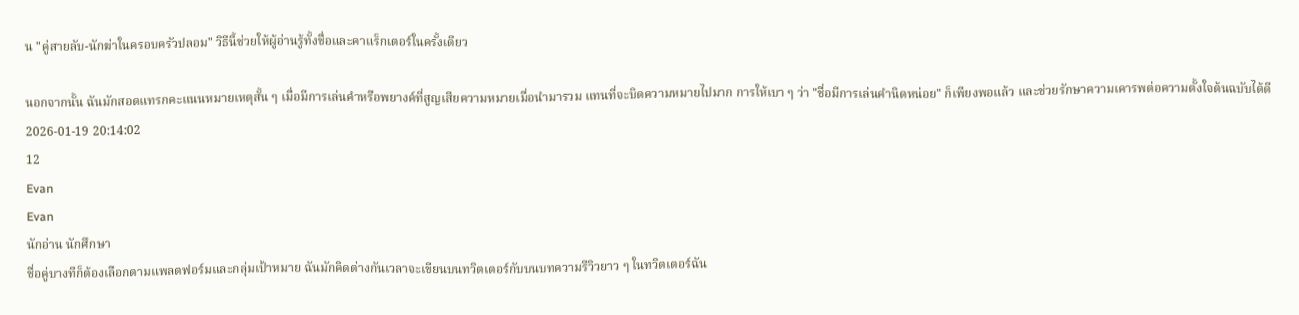น "คู่สายลับ-นักฆ่าในครอบครัวปลอม" วิธีนี้ช่วยให้ผู้อ่านรู้ทั้งชื่อและคาแร็กเตอร์ในครั้งเดียว

นอกจากนั้น ฉันมักสอดแทรกคะแนนหมายเหตุสั้น ๆ เมื่อมีการเล่นคำหรือพยางค์ที่สูญเสียความหมายเมื่อนำมารวม แทนที่จะบิดความหมายไปมาก การให้เบา ๆ ว่า "ชื่อมีการเล่นคำนิดหน่อย" ก็เพียงพอแล้ว และช่วยรักษาความเคารพต่อความตั้งใจต้นฉบับได้ดี
2026-01-19 20:14:02
12
Evan
Evan
นักอ่าน นักศึกษา
ชื่อคู่บางทีก็ต้องเลือกตามแพลตฟอร์มและกลุ่มเป้าหมาย ฉันมักคิดต่างกันเวลาจะเขียนบนทวิตเตอร์กับบนบทความรีวิวยาว ๆ ในทวิตเตอร์ฉัน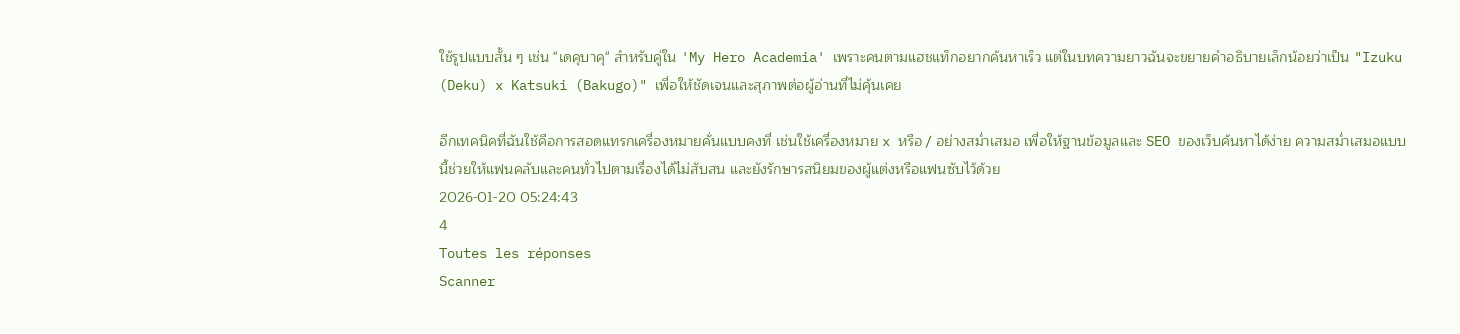ใช้รูปแบบสั้น ๆ เช่น "เดคุบาคุ" สำหรับคู่ใน 'My Hero Academia' เพราะคนตามแฮชแท็กอยากค้นหาเร็ว แต่ในบทความยาวฉันจะขยายคำอธิบายเล็กน้อยว่าเป็น "Izuku (Deku) x Katsuki (Bakugo)" เพื่อให้ชัดเจนและสุภาพต่อผู้อ่านที่ไม่คุ้นเคย

อีกเทคนิคที่ฉันใช้คือการสอดแทรกเครื่องหมายคั่นแบบคงที่ เช่นใช้เครื่องหมาย x หรือ / อย่างสม่ำเสมอ เพื่อให้ฐานข้อมูลและ SEO ของเว็บค้นหาได้ง่าย ความสม่ำเสมอแบบนี้ช่วยให้แฟนคลับและคนทั่วไปตามเรื่องได้ไม่สับสน และยังรักษารสนิยมของผู้แต่งหรือแฟนซับไว้ด้วย
2026-01-20 05:24:43
4
Toutes les réponses
Scanner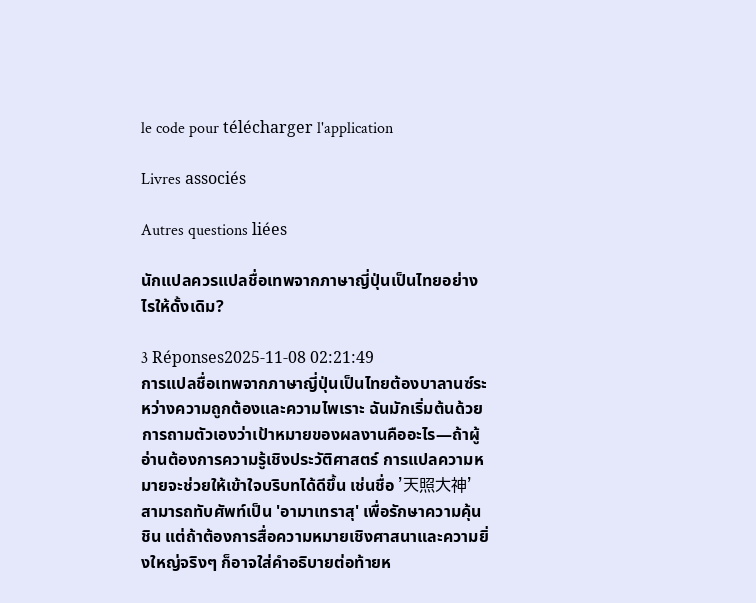le code pour télécharger l'application

Livres associés

Autres questions liées

นักแปลควรแปลชื่อเทพจากภาษาญี่ปุ่นเป็นไทยอย่างไรให้ดั้งเดิม?

3 Réponses2025-11-08 02:21:49
การแปลชื่อเทพจากภาษาญี่ปุ่นเป็นไทยต้องบาลานซ์ระหว่างความถูกต้องและความไพเราะ ฉันมักเริ่มต้นด้วยการถามตัวเองว่าเป้าหมายของผลงานคืออะไร—ถ้าผู้อ่านต้องการความรู้เชิงประวัติศาสตร์ การแปลความหมายจะช่วยให้เข้าใจบริบทได้ดีขึ้น เช่นชื่อ '天照大神' สามารถทับศัพท์เป็น 'อามาเทราสุ' เพื่อรักษาความคุ้นชิน แต่ถ้าต้องการสื่อความหมายเชิงศาสนาและความยิ่งใหญ่จริงๆ ก็อาจใส่คำอธิบายต่อท้ายห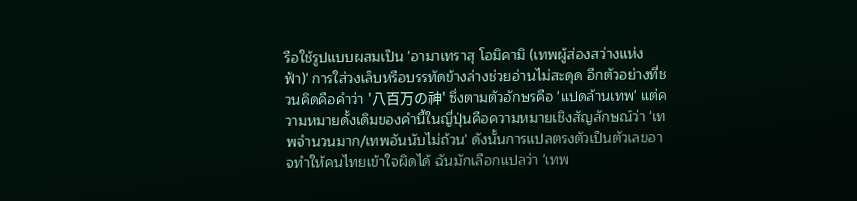รือใช้รูปแบบผสมเป็น 'อามาเทราสุ โอมิคามิ (เทพผู้ส่องสว่างแห่งฟ้า)' การใส่วงเล็บหรือบรรทัดข้างล่างช่วยอ่านไม่สะดุด อีกตัวอย่างที่ชวนคิดคือคำว่า '八百万の神' ซึ่งตามตัวอักษรคือ 'แปดล้านเทพ' แต่ความหมายดั้งเดิมของคำนี้ในญี่ปุ่นคือความหมายเชิงสัญลักษณ์ว่า 'เทพจำนวนมาก/เทพอันนับไม่ถ้วน' ดังนั้นการแปลตรงตัวเป็นตัวเลขอาจทำให้คนไทยเข้าใจผิดได้ ฉันมักเลือกแปลว่า 'เทพ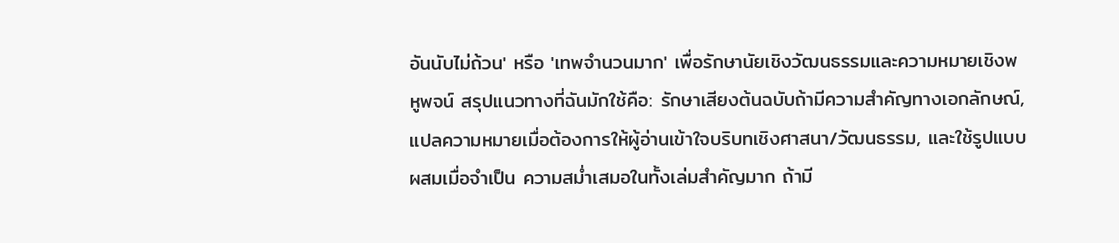อันนับไม่ถ้วน' หรือ 'เทพจำนวนมาก' เพื่อรักษานัยเชิงวัฒนธรรมและความหมายเชิงพหูพจน์ สรุปแนวทางที่ฉันมักใช้คือ: รักษาเสียงต้นฉบับถ้ามีความสำคัญทางเอกลักษณ์, แปลความหมายเมื่อต้องการให้ผู้อ่านเข้าใจบริบทเชิงศาสนา/วัฒนธรรม, และใช้รูปแบบผสมเมื่อจำเป็น ความสม่ำเสมอในทั้งเล่มสำคัญมาก ถ้ามี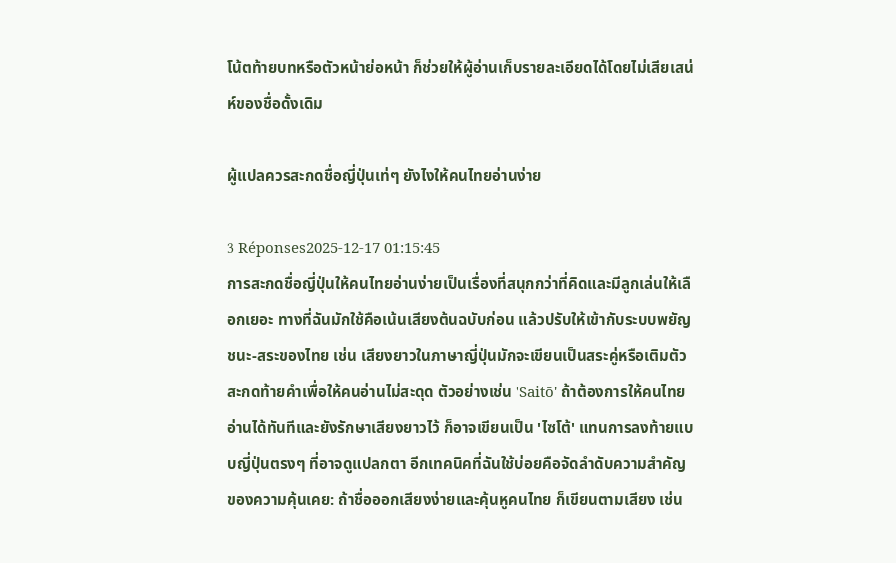โน้ตท้ายบทหรือตัวหน้าย่อหน้า ก็ช่วยให้ผู้อ่านเก็บรายละเอียดได้โดยไม่เสียเสน่ห์ของชื่อดั้งเดิม

ผู้แปลควรสะกดชื่อญี่ปุ่นเท่ๆ ยังไงให้คนไทยอ่านง่าย

3 Réponses2025-12-17 01:15:45
การสะกดชื่อญี่ปุ่นให้คนไทยอ่านง่ายเป็นเรื่องที่สนุกกว่าที่คิดและมีลูกเล่นให้เลือกเยอะ ทางที่ฉันมักใช้คือเน้นเสียงต้นฉบับก่อน แล้วปรับให้เข้ากับระบบพยัญชนะ-สระของไทย เช่น เสียงยาวในภาษาญี่ปุ่นมักจะเขียนเป็นสระคู่หรือเติมตัวสะกดท้ายคำเพื่อให้คนอ่านไม่สะดุด ตัวอย่างเช่น 'Saitō' ถ้าต้องการให้คนไทยอ่านได้ทันทีและยังรักษาเสียงยาวไว้ ก็อาจเขียนเป็น 'ไซโต้' แทนการลงท้ายแบบญี่ปุ่นตรงๆ ที่อาจดูแปลกตา อีกเทคนิคที่ฉันใช้บ่อยคือจัดลำดับความสำคัญของความคุ้นเคย: ถ้าชื่อออกเสียงง่ายและคุ้นหูคนไทย ก็เขียนตามเสียง เช่น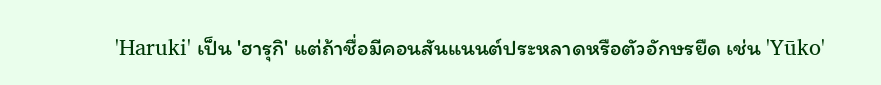'Haruki' เป็น 'ฮารุกิ' แต่ถ้าชื่อมีคอนสันแนนต์ประหลาดหรือตัวอักษรยืด เช่น 'Yūko'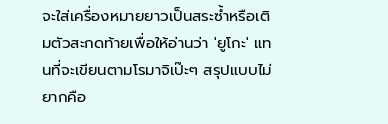จะใส่เครื่องหมายยาวเป็นสระซ้ำหรือเติมตัวสะกดท้ายเพื่อให้อ่านว่า 'ยูโกะ' แทนที่จะเขียนตามโรมาจิเป๊ะๆ สรุปแบบไม่ยากคือ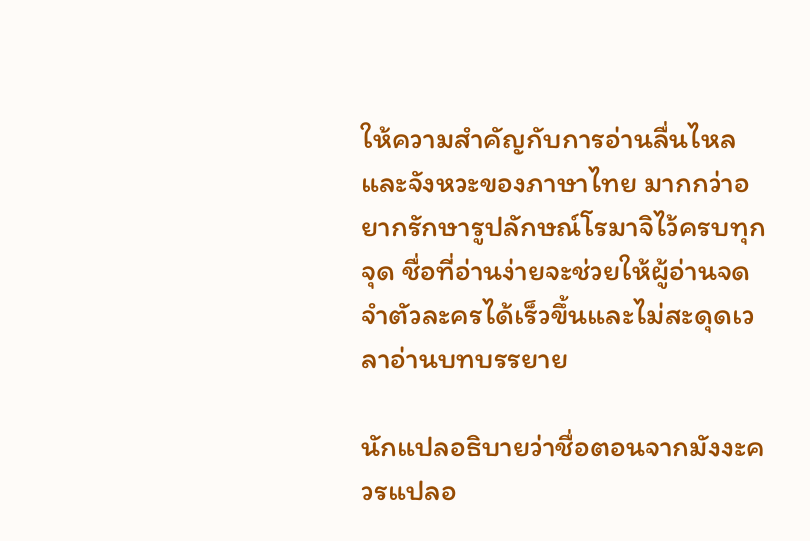ให้ความสำคัญกับการอ่านลื่นไหลและจังหวะของภาษาไทย มากกว่าอยากรักษารูปลักษณ์โรมาจิไว้ครบทุกจุด ชื่อที่อ่านง่ายจะช่วยให้ผู้อ่านจดจำตัวละครได้เร็วขึ้นและไม่สะดุดเวลาอ่านบทบรรยาย

นักแปลอธิบายว่าชื่อตอนจากมังงะควรแปลอ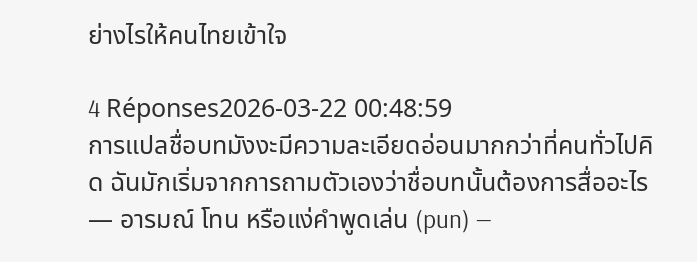ย่างไรให้คนไทยเข้าใจ

4 Réponses2026-03-22 00:48:59
การแปลชื่อบทมังงะมีความละเอียดอ่อนมากกว่าที่คนทั่วไปคิด ฉันมักเริ่มจากการถามตัวเองว่าชื่อบทนั้นต้องการสื่ออะไร — อารมณ์ โทน หรือแง่คำพูดเล่น (pun) —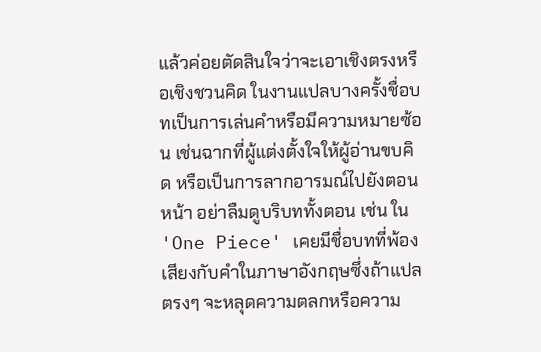แล้วค่อยตัดสินใจว่าจะเอาเชิงตรงหรือเชิงชวนคิด ในงานแปลบางครั้งชื่อบทเป็นการเล่นคำหรือมีความหมายซ้อน เช่นฉากที่ผู้แต่งตั้งใจให้ผู้อ่านขบคิด หรือเป็นการลากอารมณ์ไปยังตอนหน้า อย่าลืมดูบริบททั้งตอน เช่น ใน 'One Piece' เคยมีชื่อบทที่พ้องเสียงกับคำในภาษาอังกฤษซึ่งถ้าแปลตรงๆ จะหลุดความตลกหรือความ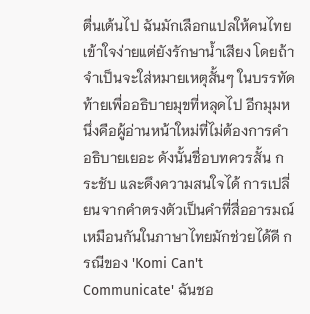ตื่นเต้นไป ฉันมักเลือกแปลให้คนไทยเข้าใจง่ายแต่ยังรักษาน้ำเสียง โดยถ้าจำเป็นจะใส่หมายเหตุสั้นๆ ในบรรทัดท้ายเพื่ออธิบายมุขที่หลุดไป อีกมุมหนึ่งคือผู้อ่านหน้าใหม่ที่ไม่ต้องการคำอธิบายเยอะ ดังนั้นชื่อบทควรสั้น กระชับ และดึงความสนใจได้ การเปลี่ยนจากคำตรงตัวเป็นคำที่สื่ออารมณ์เหมือนกันในภาษาไทยมักช่วยได้ดี กรณีของ 'Komi Can't Communicate' ฉันชอ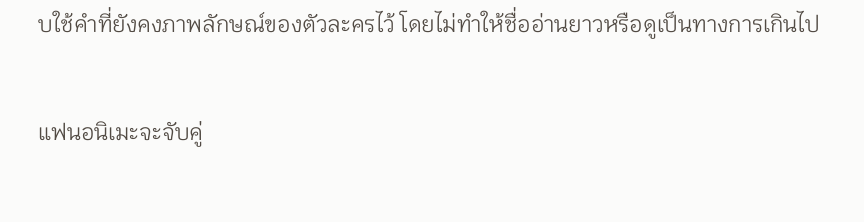บใช้คำที่ยังคงภาพลักษณ์ของตัวละครไว้ โดยไม่ทำให้ชื่ออ่านยาวหรือดูเป็นทางการเกินไป

แฟนอนิเมะจะจับคู่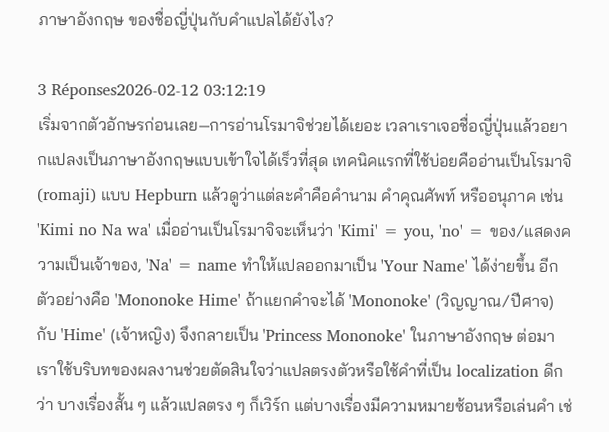ภาษาอังกฤษ ของชื่อญี่ปุ่นกับคำแปลได้ยังไง?

3 Réponses2026-02-12 03:12:19
เริ่มจากตัวอักษรก่อนเลย—การอ่านโรมาจิช่วยได้เยอะ เวลาเราเจอชื่อญี่ปุ่นแล้วอยากแปลงเป็นภาษาอังกฤษแบบเข้าใจได้เร็วที่สุด เทคนิคแรกที่ใช้บ่อยคืออ่านเป็นโรมาจิ (romaji) แบบ Hepburn แล้วดูว่าแต่ละคำคือคำนาม คำคุณศัพท์ หรืออนุภาค เช่น 'Kimi no Na wa' เมื่ออ่านเป็นโรมาจิจะเห็นว่า 'Kimi' = you, 'no' = ของ/แสดงความเป็นเจ้าของ, 'Na' = name ทำให้แปลออกมาเป็น 'Your Name' ได้ง่ายขึ้น อีกตัวอย่างคือ 'Mononoke Hime' ถ้าแยกคำจะได้ 'Mononoke' (วิญญาณ/ปีศาจ) กับ 'Hime' (เจ้าหญิง) จึงกลายเป็น 'Princess Mononoke' ในภาษาอังกฤษ ต่อมาเราใช้บริบทของผลงานช่วยตัดสินใจว่าแปลตรงตัวหรือใช้คำที่เป็น localization ดีกว่า บางเรื่องสั้น ๆ แล้วแปลตรง ๆ ก็เวิร์ก แต่บางเรื่องมีความหมายซ้อนหรือเล่นคำ เช่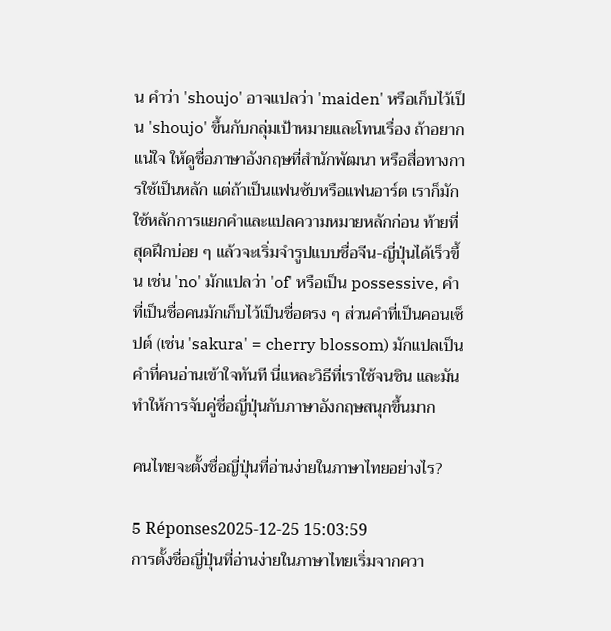น คำว่า 'shoujo' อาจแปลว่า 'maiden' หรือเก็บไว้เป็น 'shoujo' ขึ้นกับกลุ่มเป้าหมายและโทนเรื่อง ถ้าอยากแน่ใจ ให้ดูชื่อภาษาอังกฤษที่สำนักพัฒนา หรือสื่อทางการใช้เป็นหลัก แต่ถ้าเป็นแฟนซับหรือแฟนอาร์ต เราก็มักใช้หลักการแยกคำและแปลความหมายหลักก่อน ท้ายที่สุดฝึกบ่อย ๆ แล้วจะเริ่มจำรูปแบบชื่อจีน-ญี่ปุ่นได้เร็วขึ้น เช่น 'no' มักแปลว่า 'of' หรือเป็น possessive, คำที่เป็นชื่อคนมักเก็บไว้เป็นชื่อตรง ๆ ส่วนคำที่เป็นคอนเซ็ปต์ (เช่น 'sakura' = cherry blossom) มักแปลเป็นคำที่คนอ่านเข้าใจทันที นี่แหละวิธีที่เราใช้จนชิน และมันทำให้การจับคู่ชื่อญี่ปุ่นกับภาษาอังกฤษสนุกขึ้นมาก

คนไทยจะตั้งชื่อญี่ปุ่นที่อ่านง่ายในภาษาไทยอย่างไร?

5 Réponses2025-12-25 15:03:59
การตั้งชื่อญี่ปุ่นที่อ่านง่ายในภาษาไทยเริ่มจากควา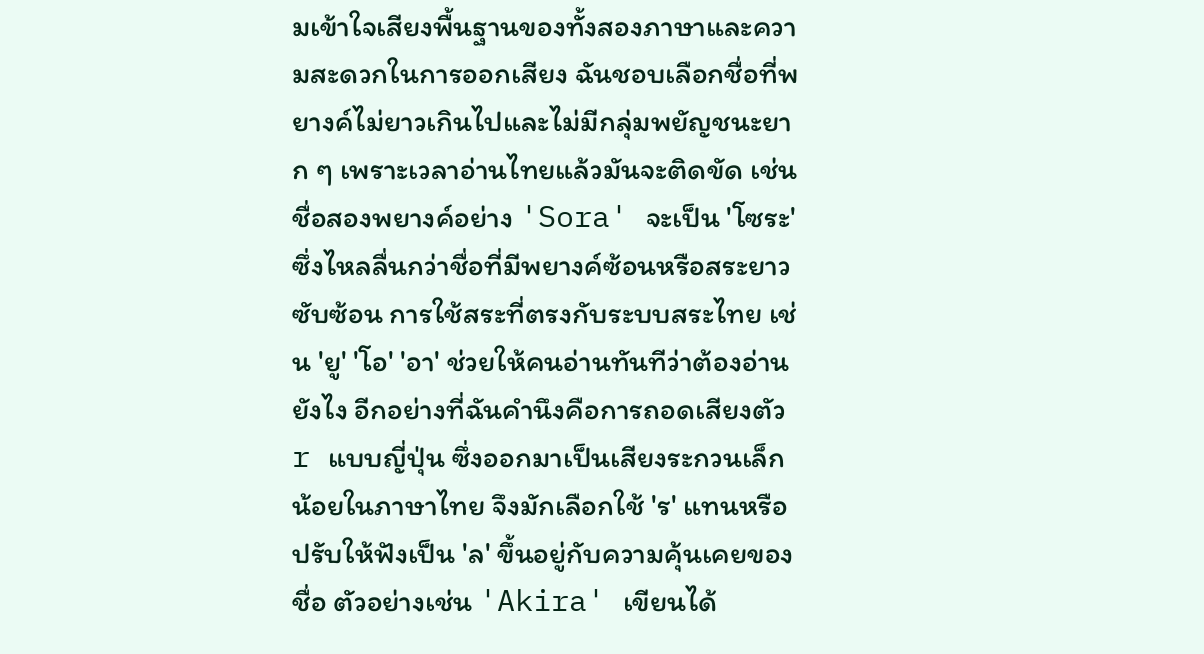มเข้าใจเสียงพื้นฐานของทั้งสองภาษาและความสะดวกในการออกเสียง ฉันชอบเลือกชื่อที่พยางค์ไม่ยาวเกินไปและไม่มีกลุ่มพยัญชนะยาก ๆ เพราะเวลาอ่านไทยแล้วมันจะติดขัด เช่นชื่อสองพยางค์อย่าง 'Sora' จะเป็น 'โซระ' ซึ่งไหลลื่นกว่าชื่อที่มีพยางค์ซ้อนหรือสระยาวซับซ้อน การใช้สระที่ตรงกับระบบสระไทย เช่น 'ยู' 'โอ' 'อา' ช่วยให้คนอ่านทันทีว่าต้องอ่านยังไง อีกอย่างที่ฉันคำนึงคือการถอดเสียงตัว r แบบญี่ปุ่น ซึ่งออกมาเป็นเสียงระกวนเล็กน้อยในภาษาไทย จึงมักเลือกใช้ 'ร' แทนหรือปรับให้ฟังเป็น 'ล' ขึ้นอยู่กับความคุ้นเคยของชื่อ ตัวอย่างเช่น 'Akira' เขียนได้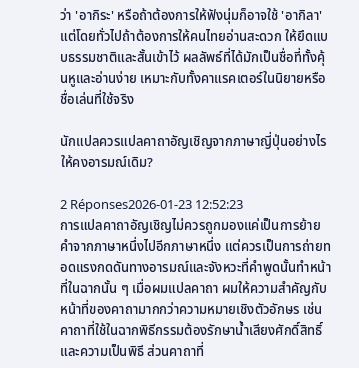ว่า 'อากิระ' หรือถ้าต้องการให้ฟังนุ่มก็อาจใช้ 'อากิลา' แต่โดยทั่วไปถ้าต้องการให้คนไทยอ่านสะดวก ให้ยึดแบบธรรมชาติและสั้นเข้าไว้ ผลลัพธ์ที่ได้มักเป็นชื่อที่ทั้งคุ้นหูและอ่านง่าย เหมาะกับทั้งคาแรคเตอร์ในนิยายหรือชื่อเล่นที่ใช้จริง

นักแปลควรแปลคาถาอัญเชิญจากภาษาญี่ปุ่นอย่างไรให้คงอารมณ์เดิม?

2 Réponses2026-01-23 12:52:23
การแปลคาถาอัญเชิญไม่ควรถูกมองแค่เป็นการย้ายคำจากภาษาหนึ่งไปอีกภาษาหนึ่ง แต่ควรเป็นการถ่ายทอดแรงกดดันทางอารมณ์และจังหวะที่คำพูดนั้นทำหน้าที่ในฉากนั้น ๆ เมื่อผมแปลคาถา ผมให้ความสำคัญกับหน้าที่ของคาถามากกว่าความหมายเชิงตัวอักษร เช่น คาถาที่ใช้ในฉากพิธีกรรมต้องรักษาน้ำเสียงศักดิ์สิทธิ์และความเป็นพิธี ส่วนคาถาที่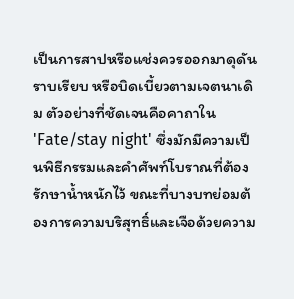เป็นการสาปหรือแช่งควรออกมาดุดัน ราบเรียบ หรือบิดเบี้ยวตามเจตนาเดิม ตัวอย่างที่ชัดเจนคือคาถาใน 'Fate/stay night' ซึ่งมักมีความเป็นพิธีกรรมและคำศัพท์โบราณที่ต้องรักษาน้ำหนักไว้ ขณะที่บางบทย่อมต้องการความบริสุทธิ์และเจือด้วยความ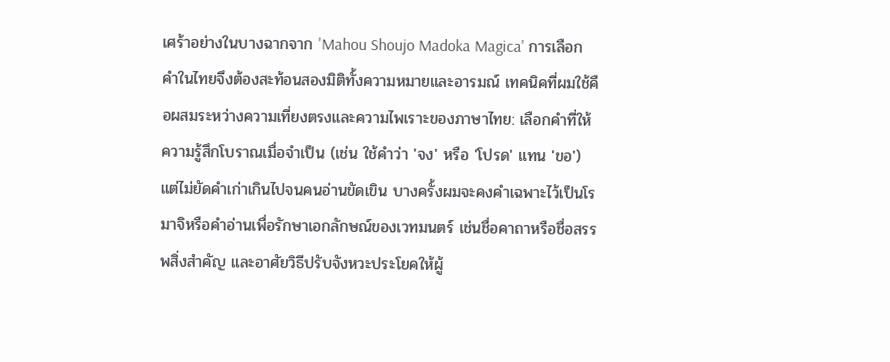เศร้าอย่างในบางฉากจาก 'Mahou Shoujo Madoka Magica' การเลือกคำในไทยจึงต้องสะท้อนสองมิติทั้งความหมายและอารมณ์ เทคนิคที่ผมใช้คือผสมระหว่างความเที่ยงตรงและความไพเราะของภาษาไทย: เลือกคำที่ให้ความรู้สึกโบราณเมื่อจำเป็น (เช่น ใช้คำว่า 'จง' หรือ 'โปรด' แทน 'ขอ') แต่ไม่ยัดคำเก่าเกินไปจนคนอ่านขัดเขิน บางครั้งผมจะคงคำเฉพาะไว้เป็นโรมาจิหรือคำอ่านเพื่อรักษาเอกลักษณ์ของเวทมนตร์ เช่นชื่อคาถาหรือชื่อสรรพสิ่งสำคัญ และอาศัยวิธีปรับจังหวะประโยคให้ผู้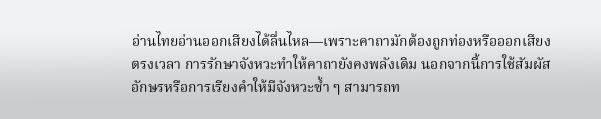อ่านไทยอ่านออกเสียงได้ลื่นไหล—เพราะคาถามักต้องถูกท่องหรือออกเสียงตรงเวลา การรักษาจังหวะทำให้คาถายังคงพลังเดิม นอกจากนี้การใช้สัมผัสอักษรหรือการเรียงคำให้มีจังหวะซ้ำ ๆ สามารถท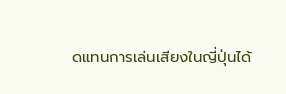ดแทนการเล่นเสียงในญี่ปุ่นได้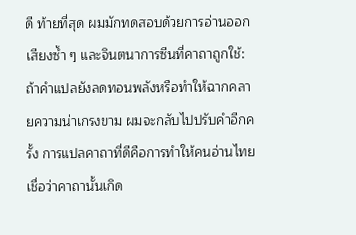ดี ท้ายที่สุด ผมมักทดสอบด้วยการอ่านออกเสียงซ้ำ ๆ และจินตนาการซีนที่คาถาถูกใช้: ถ้าคำแปลยังลดทอนพลังหรือทำให้ฉากคลายความน่าเกรงขาม ผมจะกลับไปปรับคำอีกครั้ง การแปลคาถาที่ดีคือการทำให้คนอ่านไทยเชื่อว่าคาถานั้นเกิด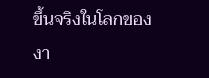ขึ้นจริงในโลกของงา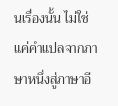นเรื่องนั้น ไม่ใช่แค่คำแปลจากภาษาหนึ่งสู่ภาษาอี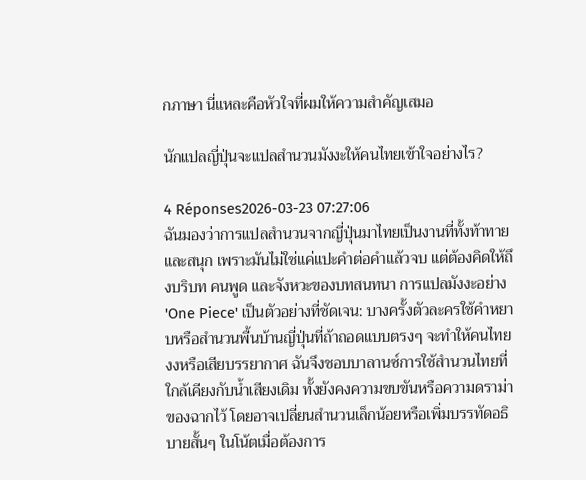กภาษา นี่แหละคือหัวใจที่ผมให้ความสำคัญเสมอ

นักแปลญี่ปุ่นจะแปลสำนวนมังงะให้คนไทยเข้าใจอย่างไร?

4 Réponses2026-03-23 07:27:06
ฉันมองว่าการแปลสำนวนจากญี่ปุ่นมาไทยเป็นงานที่ทั้งท้าทายและสนุก เพราะมันไม่ใช่แค่แปะคำต่อคำแล้วจบ แต่ต้องคิดให้ถึงบริบท คนพูด และจังหวะของบทสนทนา การแปลมังงะอย่าง 'One Piece' เป็นตัวอย่างที่ชัดเจน: บางครั้งตัวละครใช้คำหยาบหรือสำนวนพื้นบ้านญี่ปุ่นที่ถ้าถอดแบบตรงๆ จะทำให้คนไทยงงหรือเสียบรรยากาศ ฉันจึงชอบบาลานซ์การใช้สำนวนไทยที่ใกล้เคียงกับน้ำเสียงเดิม ทั้งยังคงความขบขันหรือความดราม่าของฉากไว้ โดยอาจเปลี่ยนสำนวนเล็กน้อยหรือเพิ่มบรรทัดอธิบายสั้นๆ ในโน้ตเมื่อต้องการ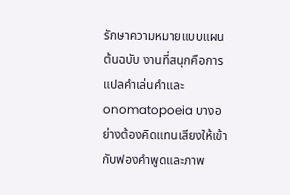รักษาความหมายแบบแผนต้นฉบับ งานที่สนุกคือการแปลคำเล่นคำและ onomatopoeia บางอย่างต้องคิดแทนเสียงให้เข้ากับฟองคำพูดและภาพ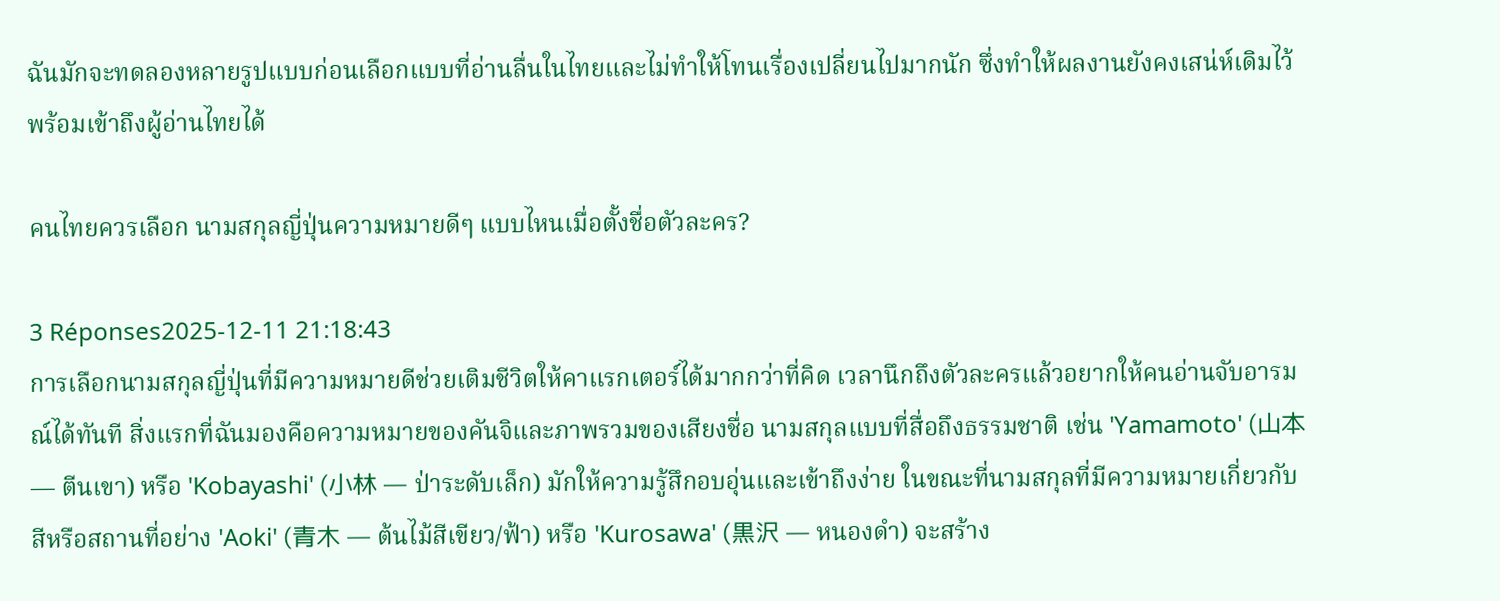ฉันมักจะทดลองหลายรูปแบบก่อนเลือกแบบที่อ่านลื่นในไทยและไม่ทำให้โทนเรื่องเปลี่ยนไปมากนัก ซึ่งทำให้ผลงานยังคงเสน่ห์เดิมไว้พร้อมเข้าถึงผู้อ่านไทยได้

คนไทยควรเลือก นามสกุลญี่ปุ่นความหมายดีๆ แบบไหนเมื่อตั้งชื่อตัวละคร?

3 Réponses2025-12-11 21:18:43
การเลือกนามสกุลญี่ปุ่นที่มีความหมายดีช่วยเติมชีวิตให้คาแรกเตอร์ได้มากกว่าที่คิด เวลานึกถึงตัวละครแล้วอยากให้คนอ่านจับอารมณ์ได้ทันที สิ่งแรกที่ฉันมองคือความหมายของคันจิและภาพรวมของเสียงชื่อ นามสกุลแบบที่สื่อถึงธรรมชาติ เช่น 'Yamamoto' (山本 — ตีนเขา) หรือ 'Kobayashi' (小林 — ป่าระดับเล็ก) มักให้ความรู้สึกอบอุ่นและเข้าถึงง่าย ในขณะที่นามสกุลที่มีความหมายเกี่ยวกับสีหรือสถานที่อย่าง 'Aoki' (青木 — ต้นไม้สีเขียว/ฟ้า) หรือ 'Kurosawa' (黒沢 — หนองดำ) จะสร้าง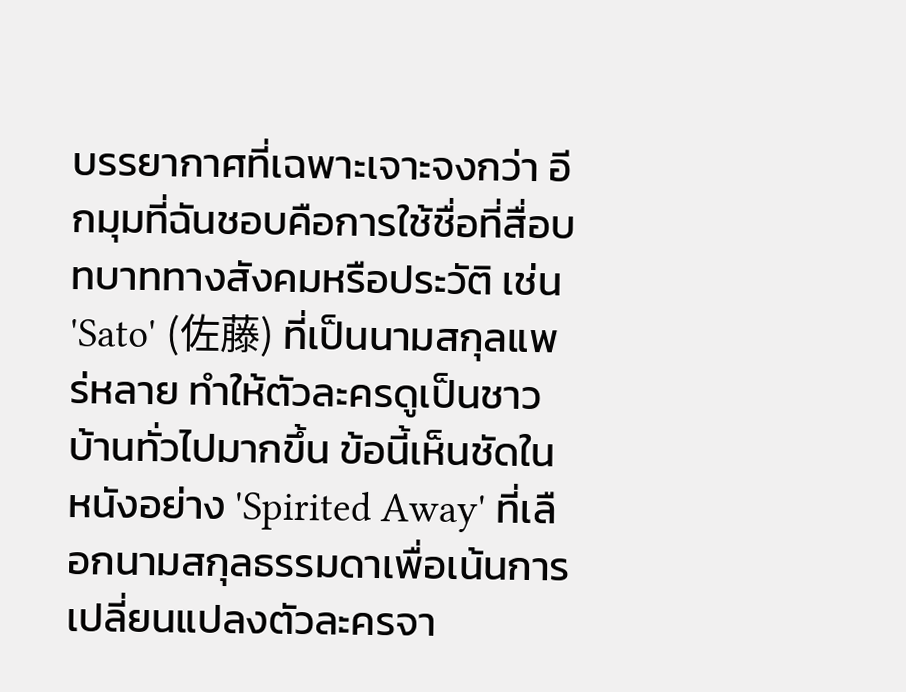บรรยากาศที่เฉพาะเจาะจงกว่า อีกมุมที่ฉันชอบคือการใช้ชื่อที่สื่อบทบาททางสังคมหรือประวัติ เช่น 'Sato' (佐藤) ที่เป็นนามสกุลแพร่หลาย ทำให้ตัวละครดูเป็นชาวบ้านทั่วไปมากขึ้น ข้อนี้เห็นชัดในหนังอย่าง 'Spirited Away' ที่เลือกนามสกุลธรรมดาเพื่อเน้นการเปลี่ยนแปลงตัวละครจา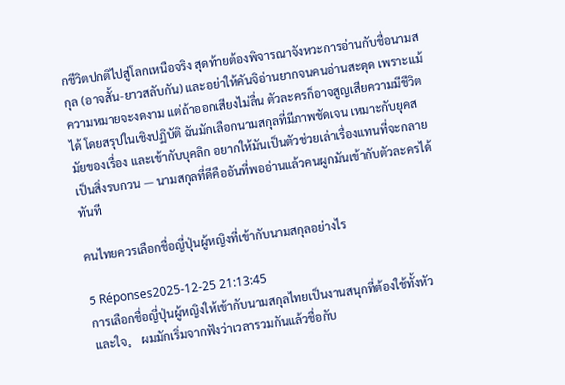กชีวิตปกติไปสู่โลกเหนือจริง สุดท้ายต้องพิจารณาจังหวะการอ่านกับชื่อนามสกุล (อาจสั้น-ยาวสลับกัน) และอย่าให้คันจิอ่านยากจนคนอ่านสะดุด เพราะแม้ความหมายจะงดงาม แต่ถ้าออกเสียงไม่ลื่น ตัวละครก็อาจสูญเสียความมีชีวิตได้ โดยสรุปในเชิงปฏิบัติ ฉันมักเลือกนามสกุลที่มีภาพชัดเจน เหมาะกับยุคสมัยของเรื่อง และเข้ากับบุคลิก อยากให้มันเป็นตัวช่วยเล่าเรื่องแทนที่จะกลายเป็นสิ่งรบกวน — นามสกุลที่ดีคืออันที่พออ่านแล้วคนผูกมันเข้ากับตัวละครได้ทันที

คนไทยควรเลือกชื่อญี่ปุ่นผู้หญิงที่เข้ากับนามสกุลอย่างไร

5 Réponses2025-12-25 21:13:45
การเลือกชื่อญี่ปุ่นผู้หญิงให้เข้ากับนามสกุลไทยเป็นงานสนุกที่ต้องใช้ทั้งหัวและใจ。 ผมมักเริ่มจากฟังว่าเวลารวมกันแล้วชื่อกับ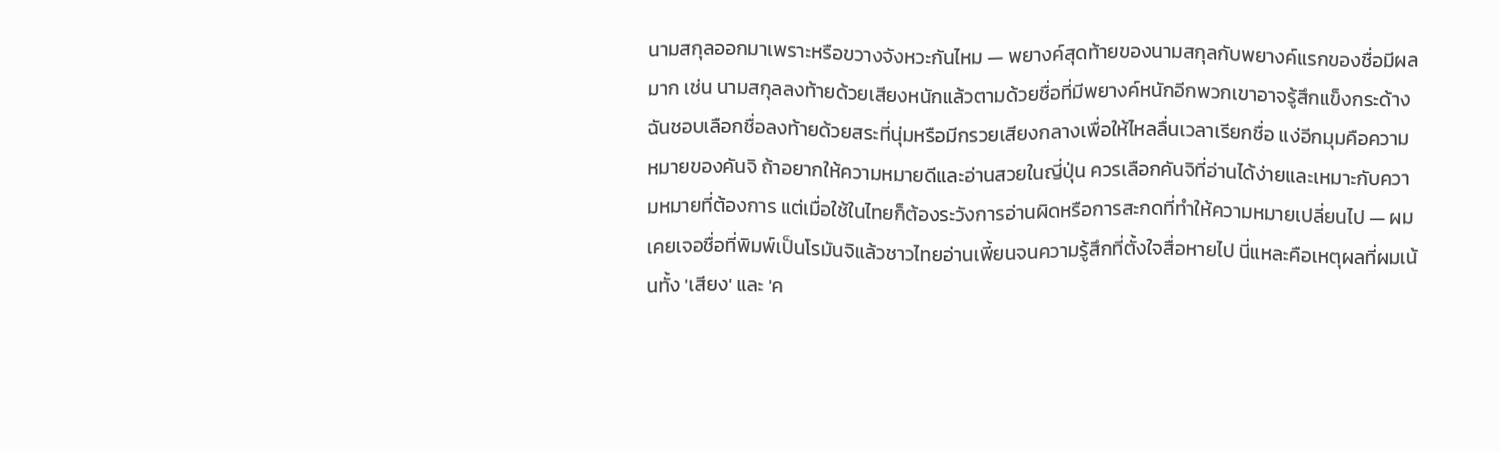นามสกุลออกมาเพราะหรือขวางจังหวะกันไหม — พยางค์สุดท้ายของนามสกุลกับพยางค์แรกของชื่อมีผลมาก เช่น นามสกุลลงท้ายด้วยเสียงหนักแล้วตามด้วยชื่อที่มีพยางค์หนักอีกพวกเขาอาจรู้สึกแข็งกระด้าง ฉันชอบเลือกชื่อลงท้ายด้วยสระที่นุ่มหรือมีกรวยเสียงกลางเพื่อให้ไหลลื่นเวลาเรียกชื่อ แง่อีกมุมคือความหมายของคันจิ ถ้าอยากให้ความหมายดีและอ่านสวยในญี่ปุ่น ควรเลือกคันจิที่อ่านได้ง่ายและเหมาะกับความหมายที่ต้องการ แต่เมื่อใช้ในไทยก็ต้องระวังการอ่านผิดหรือการสะกดที่ทำให้ความหมายเปลี่ยนไป — ผมเคยเจอชื่อที่พิมพ์เป็นโรมันจิแล้วชาวไทยอ่านเพี้ยนจนความรู้สึกที่ตั้งใจสื่อหายไป นี่แหละคือเหตุผลที่ผมเน้นทั้ง 'เสียง' และ 'ค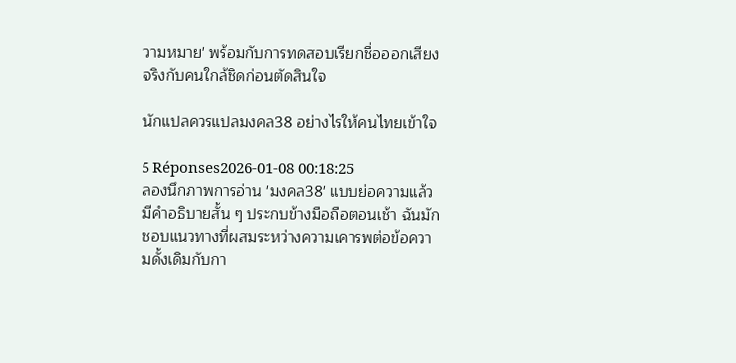วามหมาย' พร้อมกับการทดสอบเรียกชื่อออกเสียงจริงกับคนใกล้ชิดก่อนตัดสินใจ

นักแปลควรแปลมงคล38 อย่างไรให้คนไทยเข้าใจ

5 Réponses2026-01-08 00:18:25
ลองนึกภาพการอ่าน 'มงคล38' แบบย่อความแล้วมีคำอธิบายสั้น ๆ ประกบข้างมือถือตอนเช้า ฉันมักชอบแนวทางที่ผสมระหว่างความเคารพต่อข้อความดั้งเดิมกับกา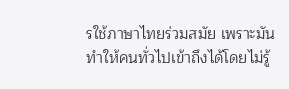รใช้ภาษาไทยร่วมสมัย เพราะมันทำให้คนทั่วไปเข้าถึงได้โดยไม่รู้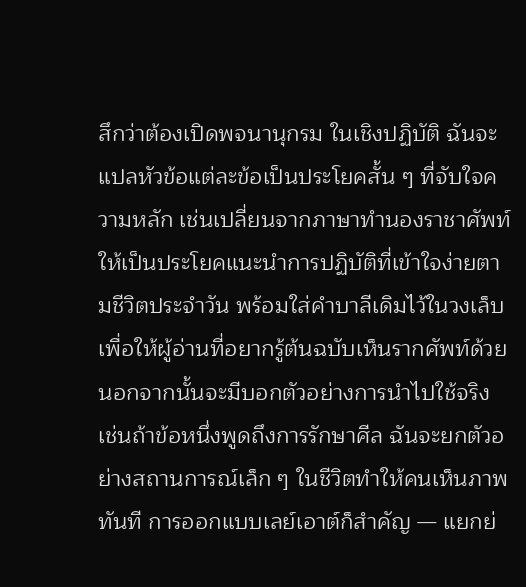สึกว่าต้องเปิดพจนานุกรม ในเชิงปฏิบัติ ฉันจะแปลหัวข้อแต่ละข้อเป็นประโยคสั้น ๆ ที่จับใจความหลัก เช่นเปลี่ยนจากภาษาทำนองราชาศัพท์ให้เป็นประโยคแนะนำการปฏิบัติที่เข้าใจง่ายตามชีวิตประจำวัน พร้อมใส่คำบาลีเดิมไว้ในวงเล็บ เพื่อให้ผู้อ่านที่อยากรู้ต้นฉบับเห็นรากศัพท์ด้วย นอกจากนั้นจะมีบอกตัวอย่างการนำไปใช้จริง เช่นถ้าข้อหนึ่งพูดถึงการรักษาศีล ฉันจะยกตัวอย่างสถานการณ์เล็ก ๆ ในชีวิตทำให้คนเห็นภาพทันที การออกแบบเลย์เอาต์ก็สำคัญ — แยกย่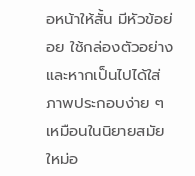อหน้าให้สั้น มีหัวข้อย่อย ใช้กล่องตัวอย่าง และหากเป็นไปได้ใส่ภาพประกอบง่าย ๆ เหมือนในนิยายสมัยใหม่อ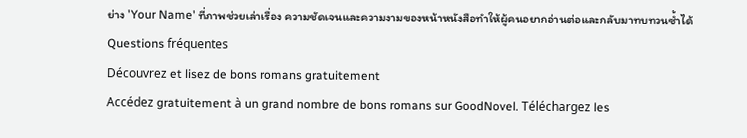ย่าง 'Your Name' ที่ภาพช่วยเล่าเรื่อง ความชัดเจนและความงามของหน้าหนังสือทำให้ผู้คนอยากอ่านต่อและกลับมาทบทวนซ้ำได้
Questions fréquentes
Découvrez et lisez de bons romans gratuitement
Accédez gratuitement à un grand nombre de bons romans sur GoodNovel. Téléchargez les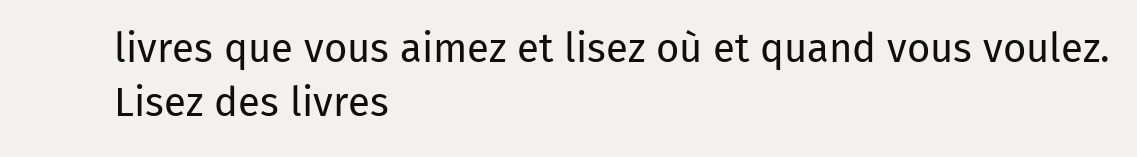livres que vous aimez et lisez où et quand vous voulez.
Lisez des livres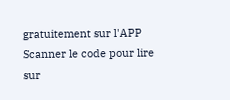gratuitement sur l'APP
Scanner le code pour lire sur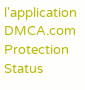l'application
DMCA.com Protection Status